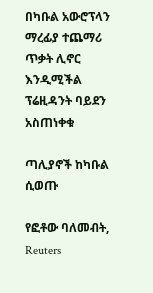በካቡል አውሮፕላን ማረፊያ ተጨማሪ ጥቃት ሊኖር እንዲሚችል ፕሬዚዳንት ባይደን አስጠነቀቁ

ጣሊያኖች ከካቡል ሲወጡ

የፎቶው ባለመብት, Reuters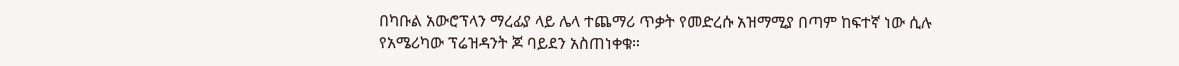በካቡል አውሮፕላን ማረፊያ ላይ ሌላ ተጨማሪ ጥቃት የመድረሱ አዝማሚያ በጣም ከፍተኛ ነው ሲሉ የአሜሪካው ፕሬዝዳንት ጆ ባይደን አስጠነቀቁ።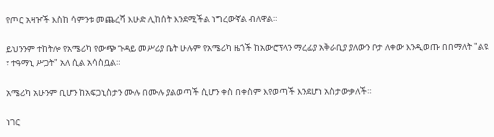የጦር አዛዦች እስከ ሳምንቱ መጨረሻ እሁድ ሊከሰት እንደሚችል ነግረውኛል ብለዋል።

ይህንንም ተከትሎ የአሜሪካ የውጭ ጉዳይ መሥሪያ ቤት ሁሉም የአሜሪካ ዜጎች ከአውሮፕላን ማረፊያ አቅራቢያ ያለውን ቦታ ለቀው እንዲወጡ በበማለት "ልዩ ፣ ተዓማኒ ሥጋት" አለ ሲል አሳስቧል።

አሜሪካ አሁንም ቢሆን ከአፍጋኒስታን ሙሉ በሙሉ ያልወጣች ሲሆን ቀስ በቀስም እየወጣች እንደሆነ አስታውቃለች።

ነገር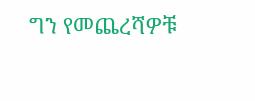ግን የመጨረሻዎቹ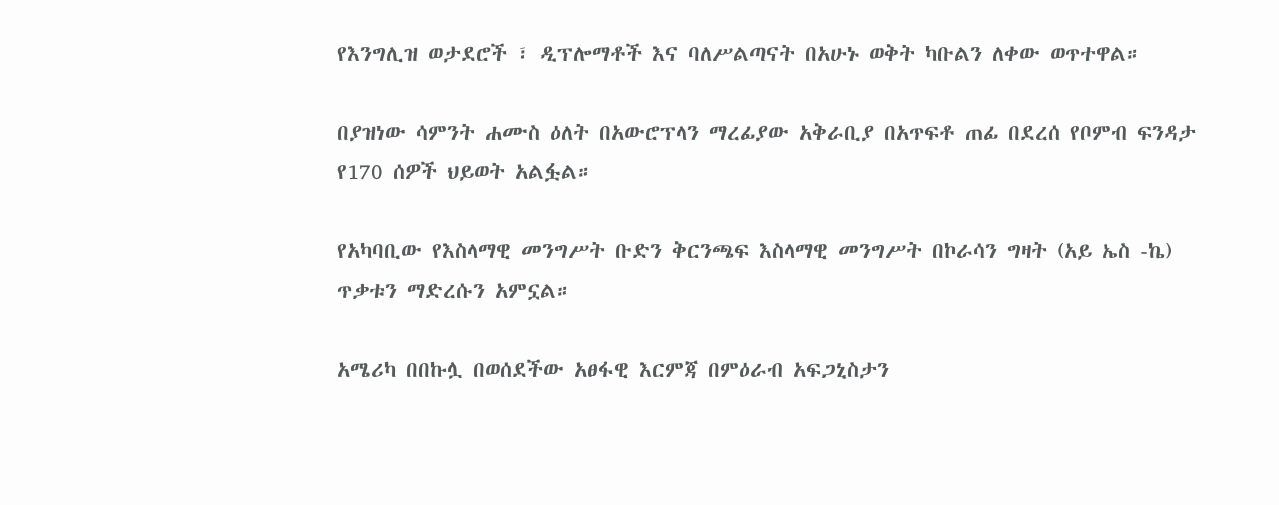የእንግሊዝ ወታደሮች ፣ ዲፕሎማቶች እና ባለሥልጣናት በአሁኑ ወቅት ካቡልን ለቀው ወጥተዋል።

በያዝነው ሳምንት ሐሙስ ዕለት በአውሮፕላን ማረፊያው አቅራቢያ በአጥፍቶ ጠፊ በደረሰ የቦምብ ፍንዳታ የ170 ሰዎች ህይወት አልፏል።

የአካባቢው የእስላማዊ መንግሥት ቡድን ቅርንጫፍ እስላማዊ መንግሥት በኮራሳን ግዛት (አይ ኤስ -ኬ) ጥቃቱን ማድረሱን አምኗል።

አሜሪካ በበኩሏ በወሰደችው አፀፋዊ እርምጃ በምዕራብ አፍጋኒስታን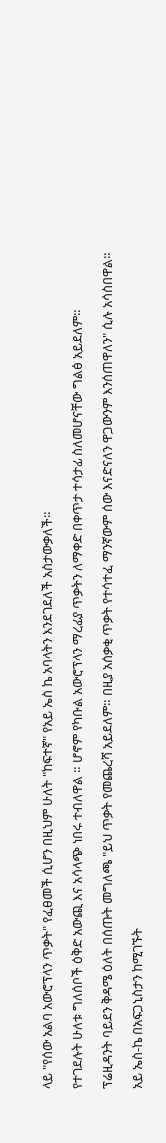ላይ "የሰው አልባ አውሮፕላን ጥቃት" የፈፀመች ሲሆን በዚህም ሁለት "ከፍተኛ" የአይ ኤስ ኬ አባላትን እንደገደለች አስታውቃለች።

የተገደሉት ሁለቱ ግለሰቦች ዕቅድ አውጪ እና አሳላጭ ነበሩ ተብለዋል ። ሆኖም የካቡል አውሮፕላን ማረፊያ ጥቃትን ለማቀድ በቀጥታ ተሳታፊ ስለመሆናቸው ግልፅ አይደለም።

ፕሬዚዳንት ባይደን ቅዳሜ ዕለት በሰጡት መግለጫ "ይህ ጥቃት የመጨረሻ አይደለም። በዚያ አሰቃቂ ጥቃት የተሳተፈ ማንኛውም ሰው እናድናለን ዋጋውንም እንሰጠዋለን" ሲሉ አሳስበዋል።

አይ ኤስ-ኬ በአፍጋኒስታን ከሚገኙት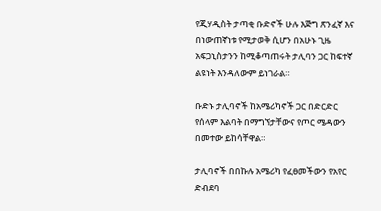የጂሃዲስት ታጣቂ ቡድኖች ሁሉ እጅግ ጽንፈኛ እና በነውጠኛነቱ የሚታወቅ ሲሆን በአሁኑ ጊዜ አፍጋኒስታንን ከሚቆጣጠሩት ታሊባን ጋር ከፍተኛ ልዩነት እንዳለውም ይነገራል።

ቡድኑ ታሊባኖች ከአሜሪካኖች ጋር በድርድር የሰላም እልባት በማግኘታቸውና የጦር ሜዳውን በመተው ይከሳቸዋል።

ታሊባኖች በበኩሉ አሜሪካ የፈፀመችውን የአየር ድብደባ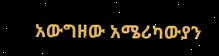አውግዘው አሜሪካውያን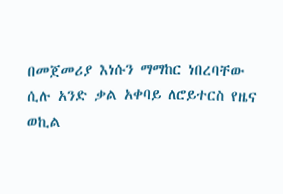በመጀመሪያ እነሱን ማማከር ነበረባቸው ሲሉ አንድ ቃል አቀባይ ለሮይተርስ የዜና ወኪል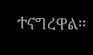ተናግረዋል።